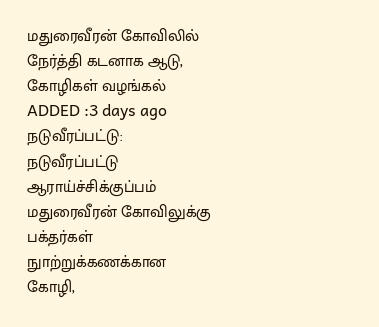மதுரைவீரன் கோவிலில் நேர்த்தி கடனாக ஆடு, கோழிகள் வழங்கல்
ADDED :3 days ago
நடுவீரப்பட்டு: நடுவீரப்பட்டு ஆராய்ச்சிக்குப்பம் மதுரைவீரன் கோவிலுக்கு பக்தர்கள் நுாற்றுக்கணக்கான கோழி,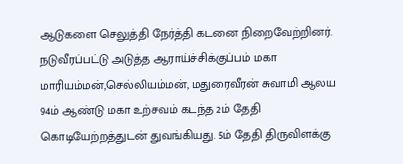ஆடுகளை செலுத்தி நேர்த்தி கடனை நிறைவேற்றினர். நடுவீரப்பட்டு அடுத்த ஆராய்ச்சிக்குப்பம் மகா மாரியம்மன்,செல்லியம்மன், மதுரைவீரன் சுவாமி ஆலய 94ம் ஆண்டு மகா உற்சவம் கடந்த 2ம் தேதி கொடியேற்றத்துடன் துவங்கியது. 5ம் தேதி திருவிளக்கு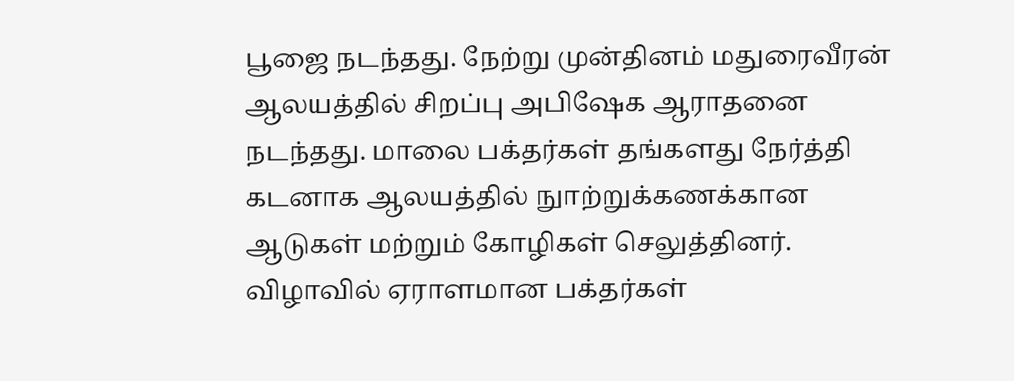பூஜை நடந்தது. நேற்று முன்தினம் மதுரைவீரன் ஆலயத்தில் சிறப்பு அபிஷேக ஆராதனை நடந்தது. மாலை பக்தர்கள் தங்களது நேர்த்தி கடனாக ஆலயத்தில் நுாற்றுக்கணக்கான ஆடுகள் மற்றும் கோழிகள் செலுத்தினர். விழாவில் ஏராளமான பக்தர்கள்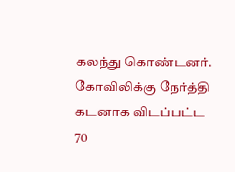கலந்து கொண்டனர். கோவிலிக்கு நேர்த்தி கடனாக விடப்பட்ட 70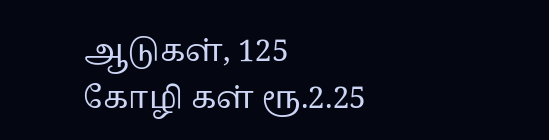ஆடுகள், 125 கோழி கள் ரூ.2.25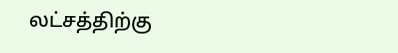லட்சத்திற்கு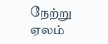நேற்று ஏலம்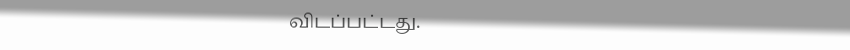விடப்பட்டது.